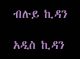ብሉይ ኪዳን

አዲስ ኪዳን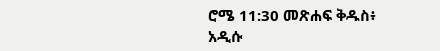ሮሜ 11:30 መጽሐፍ ቅዱስ፥ አዲሱ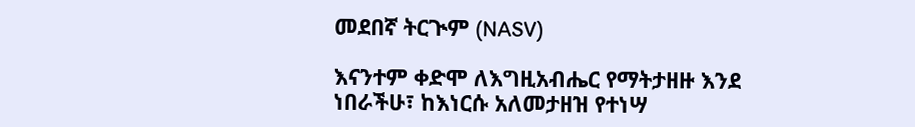መደበኛ ትርጒም (NASV)

እናንተም ቀድሞ ለእግዚአብሔር የማትታዘዙ እንደ ነበራችሁ፣ ከእነርሱ አለመታዘዝ የተነሣ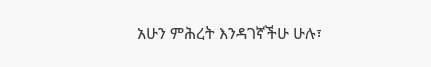አሁን ምሕረት እንዳገኛችሁ ሁሉ፣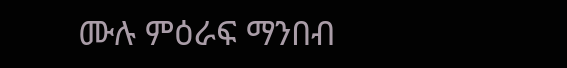ሙሉ ምዕራፍ ማንበብ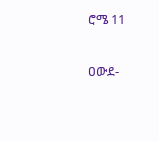ሮሜ 11

ዐውደ-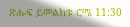ጽሑፍ ይመልከቱ ሮሜ 11:30